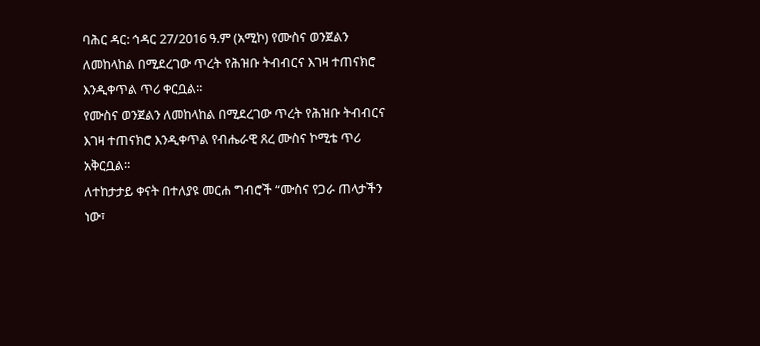ባሕር ዳር: ኅዳር 27/2016 ዓ.ም (አሚኮ) የሙስና ወንጀልን ለመከላከል በሚደረገው ጥረት የሕዝቡ ትብብርና እገዛ ተጠናክሮ እንዲቀጥል ጥሪ ቀርቧል።
የሙስና ወንጀልን ለመከላከል በሚደረገው ጥረት የሕዝቡ ትብብርና እገዛ ተጠናክሮ እንዲቀጥል የብሔራዊ ጸረ ሙስና ኮሚቴ ጥሪ አቅርቧል።
ለተከታታይ ቀናት በተለያዩ መርሐ ግብሮች “ሙስና የጋራ ጠላታችን ነው፣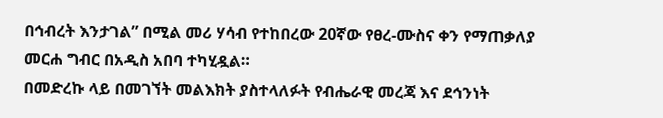በኅብረት እንታገል” በሚል መሪ ሃሳብ የተከበረው 20ኛው የፀረ-ሙስና ቀን የማጠቃለያ መርሐ ግብር በአዲስ አበባ ተካሂዷል።
በመድረኩ ላይ በመገኘት መልእክት ያስተላለፉት የብሔራዊ መረጃ እና ደኅንነት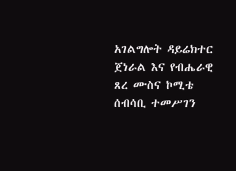አገልግሎት ዳይሬክተር ጀነራል እና የብሔራዊ ጸረ ሙስና ኮሚቴ ሰብሳቢ ተመሥገን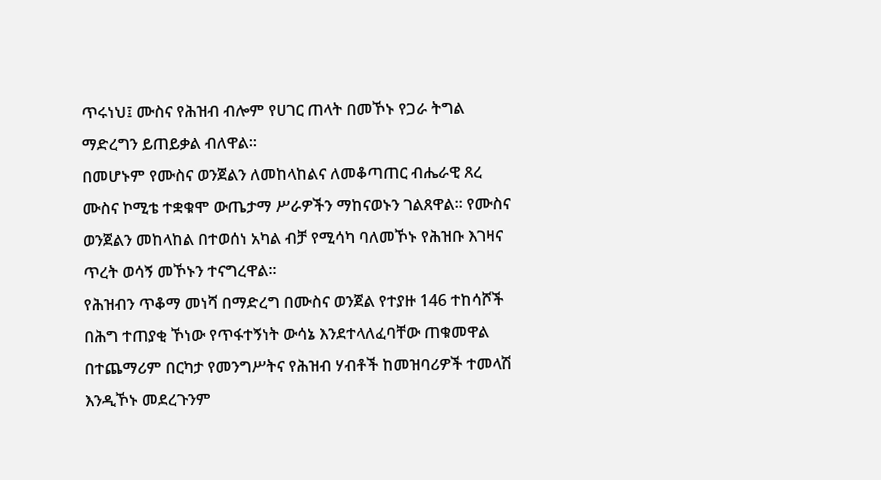ጥሩነህ፤ ሙስና የሕዝብ ብሎም የሀገር ጠላት በመኾኑ የጋራ ትግል ማድረግን ይጠይቃል ብለዋል።
በመሆኑም የሙስና ወንጀልን ለመከላከልና ለመቆጣጠር ብሔራዊ ጸረ ሙስና ኮሚቴ ተቋቁሞ ውጤታማ ሥራዎችን ማከናወኑን ገልጸዋል። የሙስና ወንጀልን መከላከል በተወሰነ አካል ብቻ የሚሳካ ባለመኾኑ የሕዝቡ እገዛና ጥረት ወሳኝ መኾኑን ተናግረዋል።
የሕዝብን ጥቆማ መነሻ በማድረግ በሙስና ወንጀል የተያዙ 146 ተከሳሾች በሕግ ተጠያቂ ኾነው የጥፋተኝነት ውሳኔ እንደተላለፈባቸው ጠቁመዋል በተጨማሪም በርካታ የመንግሥትና የሕዝብ ሃብቶች ከመዝባሪዎች ተመላሽ እንዲኾኑ መደረጉንም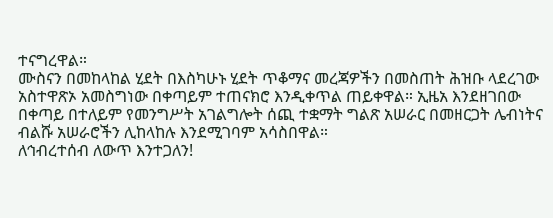ተናግረዋል።
ሙስናን በመከላከል ሂደት በእስካሁኑ ሂደት ጥቆማና መረጃዎችን በመስጠት ሕዝቡ ላደረገው አስተዋጽኦ አመስግነው በቀጣይም ተጠናክሮ እንዲቀጥል ጠይቀዋል። ኢዜአ እንደዘገበው በቀጣይ በተለይም የመንግሥት አገልግሎት ሰጪ ተቋማት ግልጽ አሠራር በመዘርጋት ሌብነትና ብልሹ አሠራሮችን ሊከላከሉ እንደሚገባም አሳስበዋል።
ለኅብረተሰብ ለውጥ እንተጋለን!